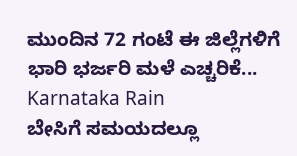ಮುಂದಿನ 72 ಗಂಟೆ ಈ ಜಿಲ್ಲೆಗಳಿಗೆ ಭಾರಿ ಭರ್ಜರಿ ಮಳೆ ಎಚ್ಚರಿಕೆ... Karnataka Rain
ಬೇಸಿಗೆ ಸಮಯದಲ್ಲೂ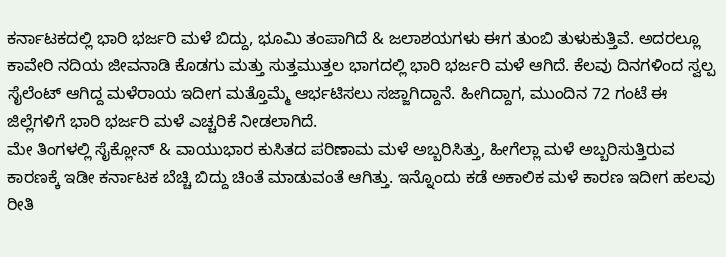ಕರ್ನಾಟಕದಲ್ಲಿ ಭಾರಿ ಭರ್ಜರಿ ಮಳೆ ಬಿದ್ದು, ಭೂಮಿ ತಂಪಾಗಿದೆ & ಜಲಾಶಯಗಳು ಈಗ ತುಂಬಿ ತುಳುಕುತ್ತಿವೆ. ಅದರಲ್ಲೂ ಕಾವೇರಿ ನದಿಯ ಜೀವನಾಡಿ ಕೊಡಗು ಮತ್ತು ಸುತ್ತಮುತ್ತಲ ಭಾಗದಲ್ಲಿ ಭಾರಿ ಭರ್ಜರಿ ಮಳೆ ಆಗಿದೆ. ಕೆಲವು ದಿನಗಳಿಂದ ಸ್ವಲ್ಪ ಸೈಲೆಂಟ್ ಆಗಿದ್ದ ಮಳೆರಾಯ ಇದೀಗ ಮತ್ತೊಮ್ಮೆ ಆರ್ಭಟಿಸಲು ಸಜ್ಜಾಗಿದ್ದಾನೆ. ಹೀಗಿದ್ದಾಗ, ಮುಂದಿನ 72 ಗಂಟೆ ಈ ಜಿಲ್ಲೆಗಳಿಗೆ ಭಾರಿ ಭರ್ಜರಿ ಮಳೆ ಎಚ್ಚರಿಕೆ ನೀಡಲಾಗಿದೆ.
ಮೇ ತಿಂಗಳಲ್ಲಿ ಸೈಕ್ಲೋನ್ & ವಾಯುಭಾರ ಕುಸಿತದ ಪರಿಣಾಮ ಮಳೆ ಅಬ್ಬರಿಸಿತ್ತು, ಹೀಗೆಲ್ಲಾ ಮಳೆ ಅಬ್ಬರಿಸುತ್ತಿರುವ ಕಾರಣಕ್ಕೆ ಇಡೀ ಕರ್ನಾಟಕ ಬೆಚ್ಚಿ ಬಿದ್ದು ಚಿಂತೆ ಮಾಡುವಂತೆ ಆಗಿತ್ತು. ಇನ್ನೊಂದು ಕಡೆ ಅಕಾಲಿಕ ಮಳೆ ಕಾರಣ ಇದೀಗ ಹಲವು ರೀತಿ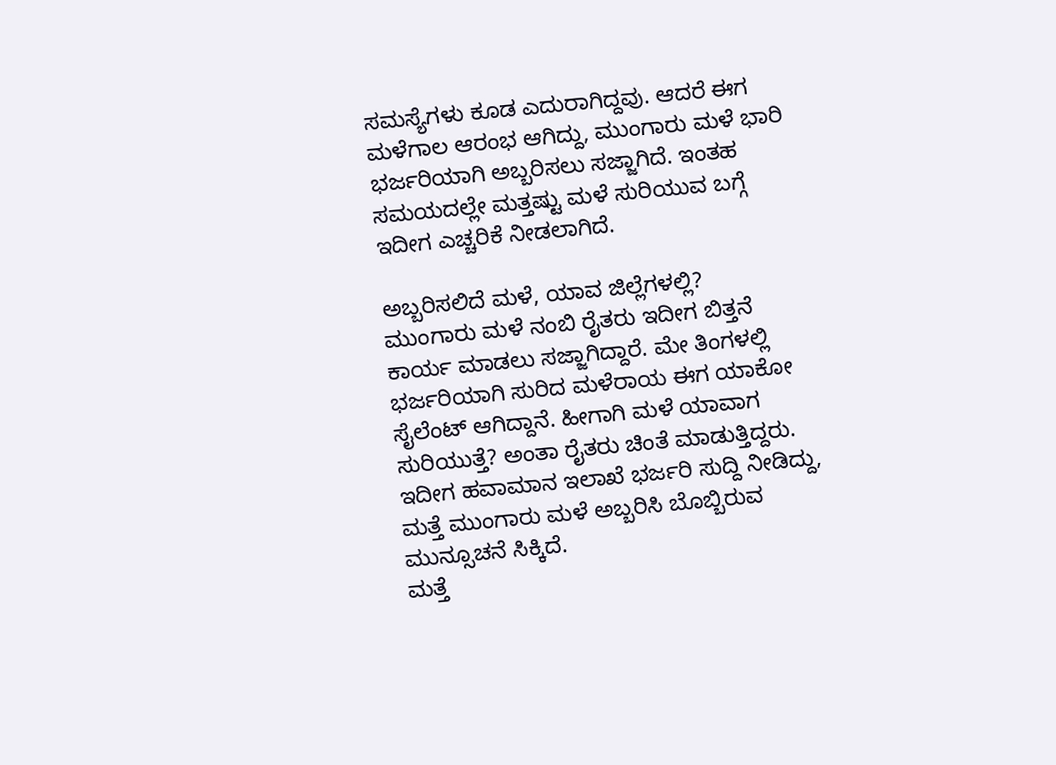ಸಮಸ್ಯೆಗಳು ಕೂಡ ಎದುರಾಗಿದ್ದವು. ಆದರೆ ಈಗ ಮಳೆಗಾಲ ಆರಂಭ ಆಗಿದ್ದು, ಮುಂಗಾರು ಮಳೆ ಭಾರಿ ಭರ್ಜರಿಯಾಗಿ ಅಬ್ಬರಿಸಲು ಸಜ್ಜಾಗಿದೆ. ಇಂತಹ ಸಮಯದಲ್ಲೇ ಮತ್ತಷ್ಟು ಮಳೆ ಸುರಿಯುವ ಬಗ್ಗೆ ಇದೀಗ ಎಚ್ಚರಿಕೆ ನೀಡಲಾಗಿದೆ.

ಅಬ್ಬರಿಸಲಿದೆ ಮಳೆ, ಯಾವ ಜಿಲ್ಲೆಗಳಲ್ಲಿ?
ಮುಂಗಾರು ಮಳೆ ನಂಬಿ ರೈತರು ಇದೀಗ ಬಿತ್ತನೆ ಕಾರ್ಯ ಮಾಡಲು ಸಜ್ಜಾಗಿದ್ದಾರೆ. ಮೇ ತಿಂಗಳಲ್ಲಿ ಭರ್ಜರಿಯಾಗಿ ಸುರಿದ ಮಳೆರಾಯ ಈಗ ಯಾಕೋ ಸೈಲೆಂಟ್ ಆಗಿದ್ದಾನೆ. ಹೀಗಾಗಿ ಮಳೆ ಯಾವಾಗ ಸುರಿಯುತ್ತೆ? ಅಂತಾ ರೈತರು ಚಿಂತೆ ಮಾಡುತ್ತಿದ್ದರು. ಇದೀಗ ಹವಾಮಾನ ಇಲಾಖೆ ಭರ್ಜರಿ ಸುದ್ದಿ ನೀಡಿದ್ದು, ಮತ್ತೆ ಮುಂಗಾರು ಮಳೆ ಅಬ್ಬರಿಸಿ ಬೊಬ್ಬಿರುವ ಮುನ್ಸೂಚನೆ ಸಿಕ್ಕಿದೆ.
ಮತ್ತೆ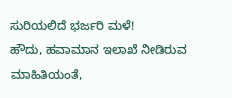ಸುರಿಯಲಿದೆ ಭರ್ಜರಿ ಮಳೆ!
ಹೌದು, ಹವಾಮಾನ ಇಲಾಖೆ ನೀಡಿರುವ ಮಾಹಿತಿಯಂತೆ,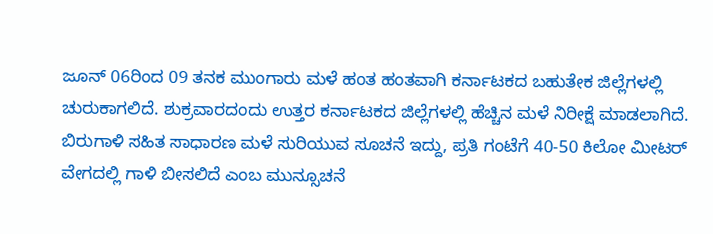ಜೂನ್ 06ರಿಂದ 09 ತನಕ ಮುಂಗಾರು ಮಳೆ ಹಂತ ಹಂತವಾಗಿ ಕರ್ನಾಟಕದ ಬಹುತೇಕ ಜಿಲ್ಲೆಗಳಲ್ಲಿ ಚುರುಕಾಗಲಿದೆ. ಶುಕ್ರವಾರದಂದು ಉತ್ತರ ಕರ್ನಾಟಕದ ಜಿಲ್ಲೆಗಳಲ್ಲಿ ಹೆಚ್ಚಿನ ಮಳೆ ನಿರೀಕ್ಷೆ ಮಾಡಲಾಗಿದೆ. ಬಿರುಗಾಳಿ ಸಹಿತ ಸಾಧಾರಣ ಮಳೆ ಸುರಿಯುವ ಸೂಚನೆ ಇದ್ದು, ಪ್ರತಿ ಗಂಟೆಗೆ 40-50 ಕಿಲೋ ಮೀಟರ್ ವೇಗದಲ್ಲಿ ಗಾಳಿ ಬೀಸಲಿದೆ ಎಂಬ ಮುನ್ಸೂಚನೆ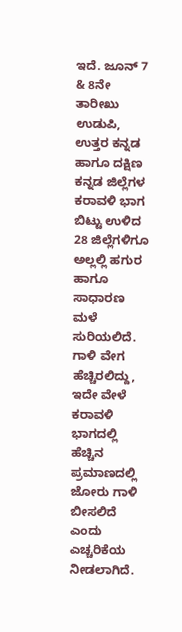ಇದೆ. ಜೂನ್ 7 & 8ನೇ ತಾರೀಖು ಉಡುಪಿ, ಉತ್ತರ ಕನ್ನಡ ಹಾಗೂ ದಕ್ಷಿಣ ಕನ್ನಡ ಜಿಲ್ಲೆಗಳ ಕರಾವಳಿ ಭಾಗ ಬಿಟ್ಟು ಉಳಿದ 28 ಜಿಲ್ಲೆಗಳಿಗೂ ಅಲ್ಲಲ್ಲಿ ಹಗುರ ಹಾಗೂ ಸಾಧಾರಣ ಮಳೆ ಸುರಿಯಲಿದೆ. ಗಾಳಿ ವೇಗ ಹೆಚ್ಚಿರಲಿದ್ದು, ಇದೇ ವೇಳೆ ಕರಾವಳಿ ಭಾಗದಲ್ಲಿ ಹೆಚ್ಚಿನ ಪ್ರಮಾಣದಲ್ಲಿ ಜೋರು ಗಾಳಿ ಬೀಸಲಿದೆ ಎಂದು ಎಚ್ಚರಿಕೆಯ ನೀಡಲಾಗಿದೆ.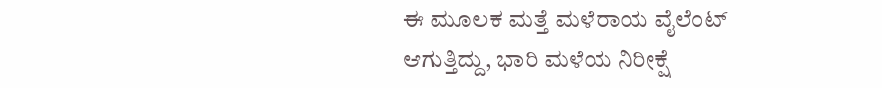ಈ ಮೂಲಕ ಮತ್ತೆ ಮಳೆರಾಯ ವೈಲೆಂಟ್ ಆಗುತ್ತಿದ್ದು, ಭಾರಿ ಮಳೆಯ ನಿರೀಕ್ಷೆ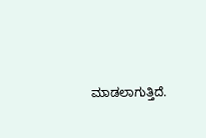ಮಾಡಲಾಗುತ್ತಿದೆ.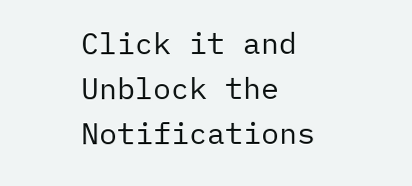Click it and Unblock the Notifications